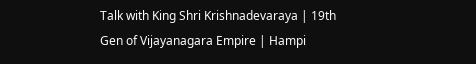Talk with King Shri Krishnadevaraya | 19th Gen of Vijayanagara Empire | Hampi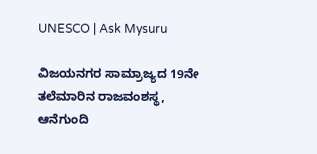UNESCO | Ask Mysuru

ವಿಜಯನಗರ ಸಾಮ್ರಾಜ್ಯದ 19ನೇ ತಲೆಮಾರಿನ ರಾಜವಂಶಸ್ಥ, ಆನೆಗುಂದಿ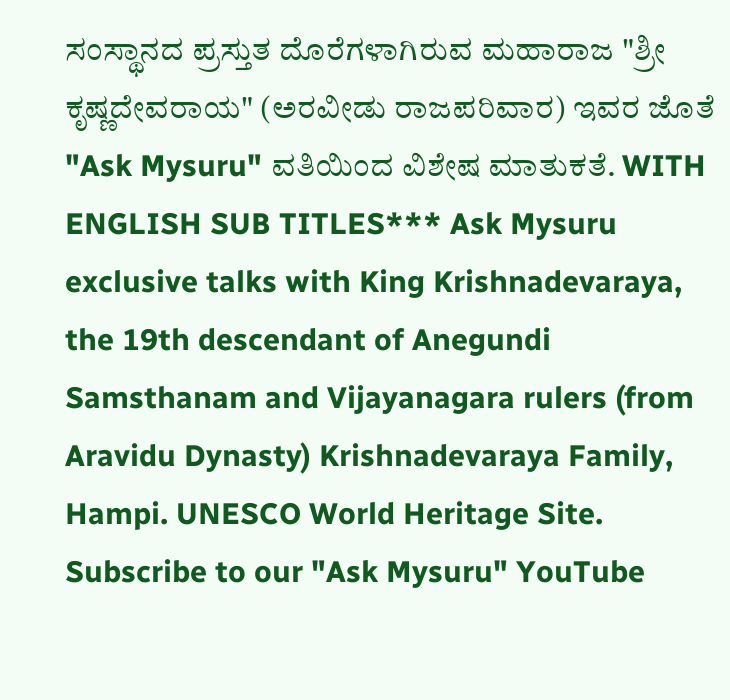ಸಂಸ್ಥಾನದ ಪ್ರಸ್ತುತ ದೊರೆಗಳಾಗಿರುವ ಮಹಾರಾಜ "ಶ್ರೀ ಕೃಷ್ಣದೇವರಾಯ" (ಅರವೀಡು ರಾಜಪರಿವಾರ) ಇವರ ಜೊತೆ "Ask Mysuru" ವತಿಯಿಂದ ವಿಶೇಷ ಮಾತುಕತೆ. WITH ENGLISH SUB TITLES*** Ask Mysuru exclusive talks with King Krishnadevaraya, the 19th descendant of Anegundi Samsthanam and Vijayanagara rulers (from Aravidu Dynasty) Krishnadevaraya Family, Hampi. UNESCO World Heritage Site. Subscribe to our "Ask Mysuru" YouTube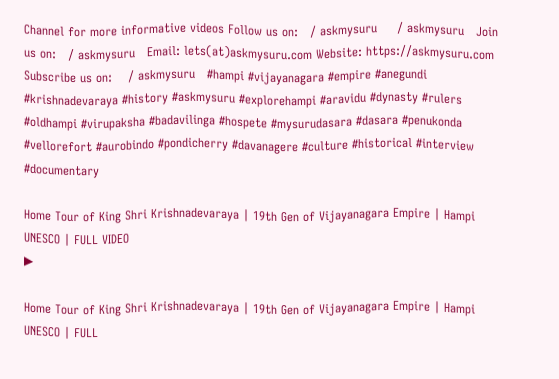Channel for more informative videos Follow us on:   / askmysuru     / askmysuru   Join us on:   / askmysuru   Email: lets(at)askmysuru.com Website: https://askmysuru.com Subscribe us on:    / askmysuru   #hampi #vijayanagara #empire #anegundi #krishnadevaraya #history #askmysuru #explorehampi #aravidu #dynasty #rulers #oldhampi #virupaksha #badavilinga #hospete #mysurudasara #dasara #penukonda #vellorefort #aurobindo #pondicherry #davanagere #culture #historical #interview #documentary

Home Tour of King Shri Krishnadevaraya | 19th Gen of Vijayanagara Empire | Hampi UNESCO | FULL VIDEO
▶

Home Tour of King Shri Krishnadevaraya | 19th Gen of Vijayanagara Empire | Hampi UNESCO | FULL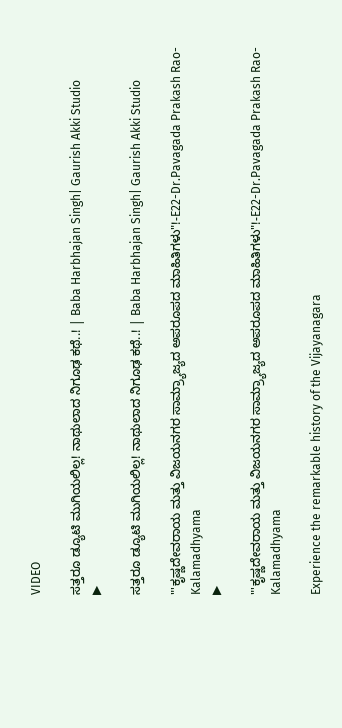VIDEO

ಸತ್ತರೂ ಡ್ಯೂಟಿ ಮುಗಿಯಲಿಲ್ಲ! ನಾಥುಲಾದ ನಿಗೂಢ ಕಥೆ..! | Baba Harbhajan Singh| Gaurish Akki Studio
▶

ಸತ್ತರೂ ಡ್ಯೂಟಿ ಮುಗಿಯಲಿಲ್ಲ! ನಾಥುಲಾದ ನಿಗೂಢ ಕಥೆ..! | Baba Harbhajan Singh| Gaurish Akki Studio

"'ಕೃಷ್ಣದೇವರಾಯ ಮತ್ತು ವಿಜಯನಗರ ಸಾಮ್ರ್ಯಾಜ್ಯದ ಅಪರೂಪದ ಮಾಹಿತಿಗಳು"!-E22-Dr.Pavagada Prakash Rao-Kalamadhyama
▶

"'ಕೃಷ್ಣದೇವರಾಯ ಮತ್ತು ವಿಜಯನಗರ ಸಾಮ್ರ್ಯಾಜ್ಯದ ಅಪರೂಪದ ಮಾಹಿತಿಗಳು"!-E22-Dr.Pavagada Prakash Rao-Kalamadhyama

Experience the remarkable history of the Vijayanagara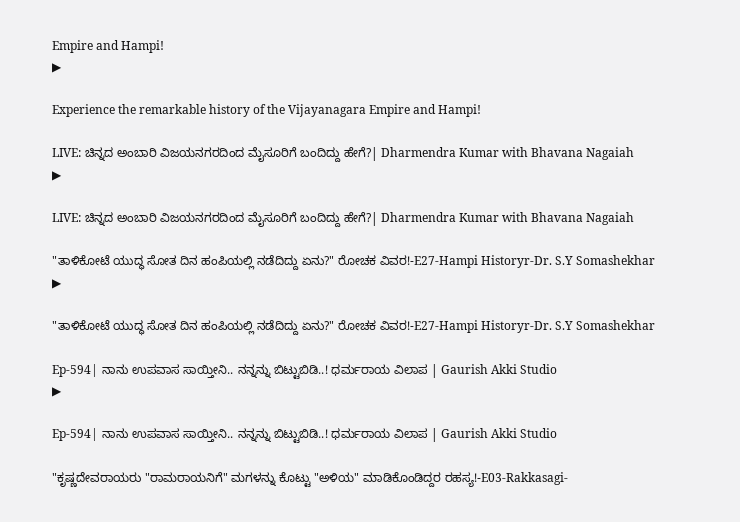Empire and Hampi!
▶

Experience the remarkable history of the Vijayanagara Empire and Hampi!

LIVE: ಚಿನ್ನದ ಅಂಬಾರಿ ವಿಜಯನಗರದಿಂದ ಮೈಸೂರಿಗೆ ಬಂದಿದ್ದು ಹೇಗೆ?| Dharmendra Kumar with Bhavana Nagaiah
▶

LIVE: ಚಿನ್ನದ ಅಂಬಾರಿ ವಿಜಯನಗರದಿಂದ ಮೈಸೂರಿಗೆ ಬಂದಿದ್ದು ಹೇಗೆ?| Dharmendra Kumar with Bhavana Nagaiah

"ತಾಳಿಕೋಟೆ ಯುದ್ಧ ಸೋತ ದಿನ ಹಂಪಿಯಲ್ಲಿ ನಡೆದಿದ್ದು ಏನು?" ರೋಚಕ ವಿವರ!-E27-Hampi Historyr-Dr. S.Y Somashekhar
▶

"ತಾಳಿಕೋಟೆ ಯುದ್ಧ ಸೋತ ದಿನ ಹಂಪಿಯಲ್ಲಿ ನಡೆದಿದ್ದು ಏನು?" ರೋಚಕ ವಿವರ!-E27-Hampi Historyr-Dr. S.Y Somashekhar

Ep-594| ನಾನು ಉಪವಾಸ ಸಾಯ್ತೀನಿ.. ನನ್ನನ್ನು ಬಿಟ್ಟುಬಿಡಿ..! ಧರ್ಮರಾಯ ವಿಲಾಪ | Gaurish Akki Studio
▶

Ep-594| ನಾನು ಉಪವಾಸ ಸಾಯ್ತೀನಿ.. ನನ್ನನ್ನು ಬಿಟ್ಟುಬಿಡಿ..! ಧರ್ಮರಾಯ ವಿಲಾಪ | Gaurish Akki Studio

"ಕೃಷ್ಣದೇವರಾಯರು "ರಾಮರಾಯನಿಗೆ" ಮಗಳನ್ನು ಕೊಟ್ಟು "ಅಳಿಯ" ಮಾಡಿಕೊಂಡಿದ್ದರ ರಹಸ್ಯ!-E03-Rakkasagi-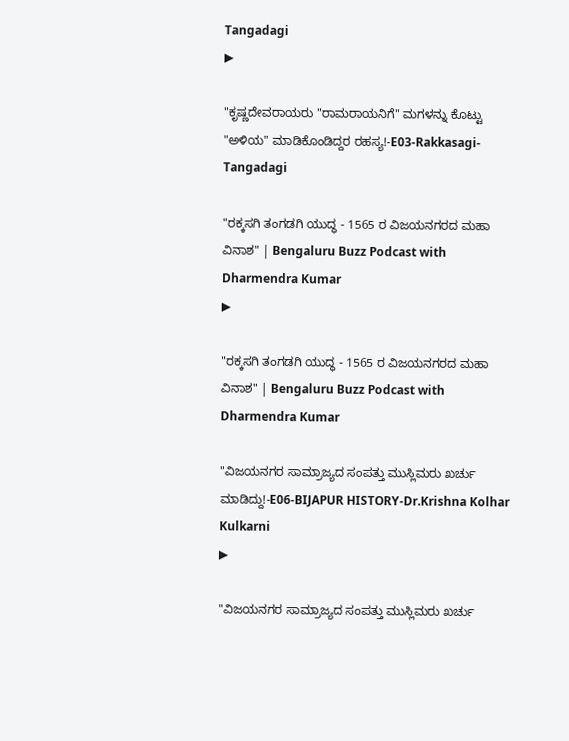Tangadagi
▶

"ಕೃಷ್ಣದೇವರಾಯರು "ರಾಮರಾಯನಿಗೆ" ಮಗಳನ್ನು ಕೊಟ್ಟು "ಅಳಿಯ" ಮಾಡಿಕೊಂಡಿದ್ದರ ರಹಸ್ಯ!-E03-Rakkasagi-Tangadagi

"ರಕ್ಕಸಗಿ ತಂಗಡಗಿ ಯುದ್ಧ - 1565 ರ ವಿಜಯನಗರದ ಮಹಾ ವಿನಾಶ" | Bengaluru Buzz Podcast with Dharmendra Kumar
▶

"ರಕ್ಕಸಗಿ ತಂಗಡಗಿ ಯುದ್ಧ - 1565 ರ ವಿಜಯನಗರದ ಮಹಾ ವಿನಾಶ" | Bengaluru Buzz Podcast with Dharmendra Kumar

"ವಿಜಯನಗರ ಸಾಮ್ರಾಜ್ಯದ ಸಂಪತ್ತು ಮುಸ್ಲಿಮರು ಖರ್ಚು ಮಾಡಿದ್ದು!-E06-BIJAPUR HISTORY-Dr.Krishna Kolhar Kulkarni
▶

"ವಿಜಯನಗರ ಸಾಮ್ರಾಜ್ಯದ ಸಂಪತ್ತು ಮುಸ್ಲಿಮರು ಖರ್ಚು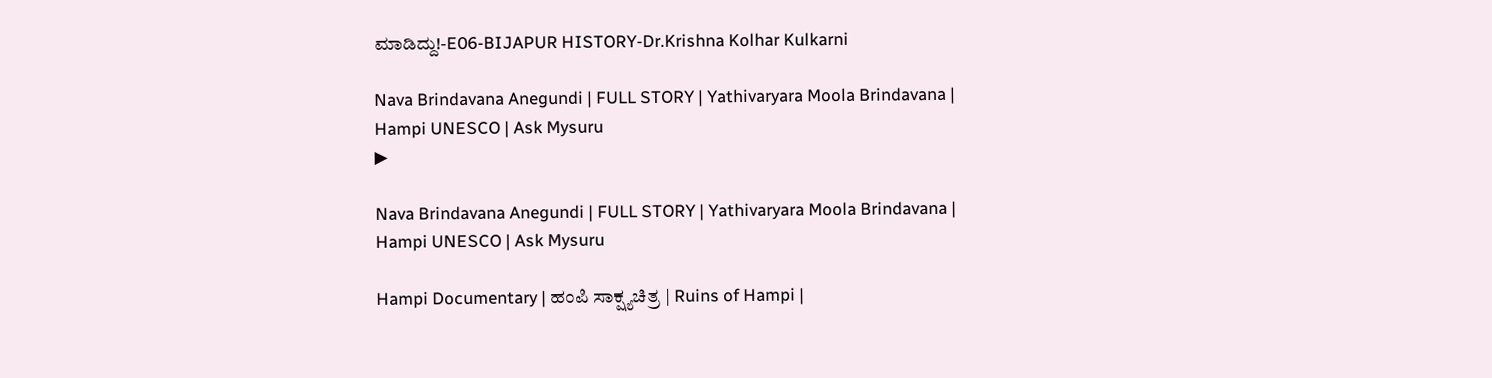ಮಾಡಿದ್ದು!-E06-BIJAPUR HISTORY-Dr.Krishna Kolhar Kulkarni

Nava Brindavana Anegundi | FULL STORY | Yathivaryara Moola Brindavana |  Hampi UNESCO | Ask Mysuru
▶

Nava Brindavana Anegundi | FULL STORY | Yathivaryara Moola Brindavana | Hampi UNESCO | Ask Mysuru

Hampi Documentary | ಹಂಪಿ ಸಾಕ್ಷ್ಯಚಿತ್ರ | Ruins of Hampi |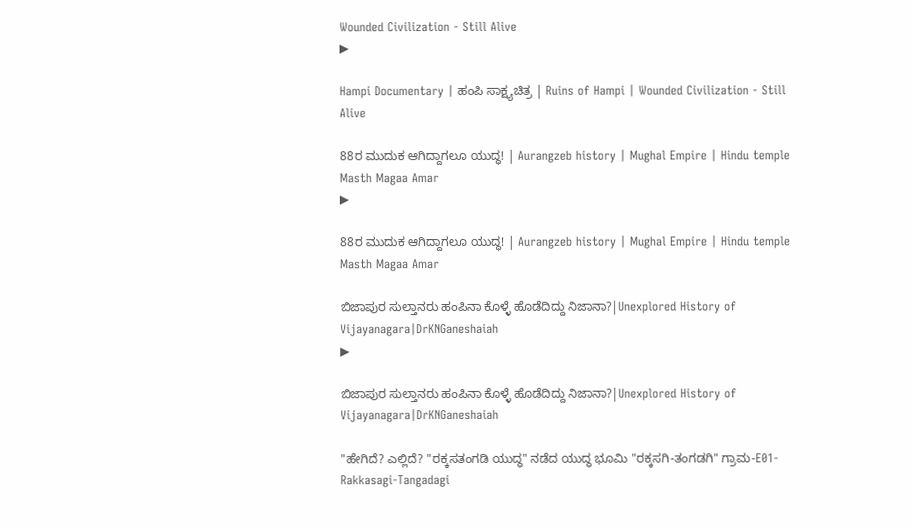Wounded Civilization - Still Alive
▶

Hampi Documentary | ಹಂಪಿ ಸಾಕ್ಷ್ಯಚಿತ್ರ | Ruins of Hampi | Wounded Civilization - Still Alive

88ರ ಮುದುಕ ಆಗಿದ್ದಾಗಲೂ ಯುದ್ಧ! | Aurangzeb history | Mughal Empire | Hindu temple Masth Magaa Amar
▶

88ರ ಮುದುಕ ಆಗಿದ್ದಾಗಲೂ ಯುದ್ಧ! | Aurangzeb history | Mughal Empire | Hindu temple Masth Magaa Amar

ಬಿಜಾಪುರ ಸುಲ್ತಾನರು ಹಂಪಿನಾ ಕೊಳ್ಳೆ ಹೊಡೆದಿದ್ದು ನಿಜಾನಾ?|Unexplored History of Vijayanagara|DrKNGaneshaiah
▶

ಬಿಜಾಪುರ ಸುಲ್ತಾನರು ಹಂಪಿನಾ ಕೊಳ್ಳೆ ಹೊಡೆದಿದ್ದು ನಿಜಾನಾ?|Unexplored History of Vijayanagara|DrKNGaneshaiah

"ಹೇಗಿದೆ? ಎಲ್ಲಿದೆ? "ರಕ್ಕಸತಂಗಡಿ ಯುದ್ಧ" ನಡೆದ ಯುದ್ಧ ಭೂಮಿ "ರಕ್ಕಸಗಿ-ತಂಗಡಗಿ" ಗ್ರಾಮ-E01-Rakkasagi-Tangadagi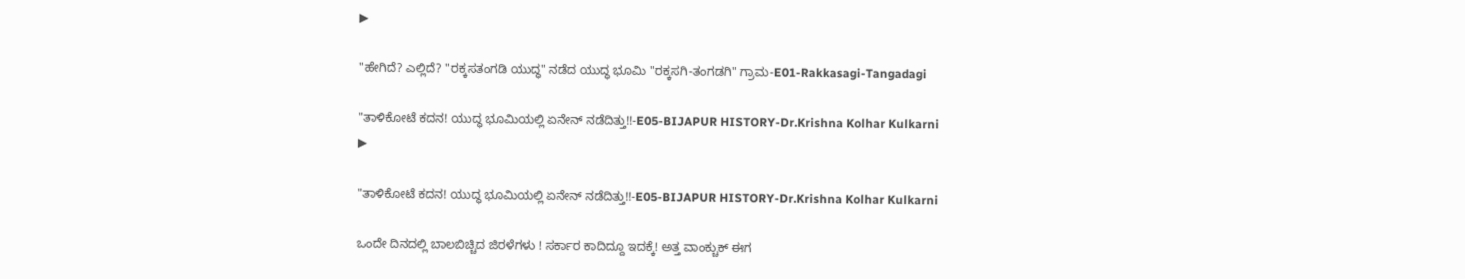▶

"ಹೇಗಿದೆ? ಎಲ್ಲಿದೆ? "ರಕ್ಕಸತಂಗಡಿ ಯುದ್ಧ" ನಡೆದ ಯುದ್ಧ ಭೂಮಿ "ರಕ್ಕಸಗಿ-ತಂಗಡಗಿ" ಗ್ರಾಮ-E01-Rakkasagi-Tangadagi

"ತಾಳಿಕೋಟೆ ಕದನ! ಯುದ್ಧ ಭೂಮಿಯಲ್ಲಿ ಏನೇನ್ ನಡೆದಿತ್ತು!!-E05-BIJAPUR HISTORY-Dr.Krishna Kolhar Kulkarni
▶

"ತಾಳಿಕೋಟೆ ಕದನ! ಯುದ್ಧ ಭೂಮಿಯಲ್ಲಿ ಏನೇನ್ ನಡೆದಿತ್ತು!!-E05-BIJAPUR HISTORY-Dr.Krishna Kolhar Kulkarni

ಒಂದೇ ದಿನದಲ್ಲಿ ಬಾಲಬಿಚ್ಚಿದ ಜಿರಳೆಗಳು ! ಸರ್ಕಾರ ಕಾದಿದ್ದೂ ಇದಕ್ಕೆ! ಅತ್ತ ವಾಂಕ್ಚುಕ್ ಈಗ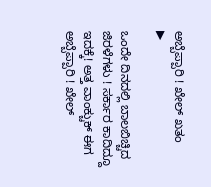ಅಬ್ಬೆಪ್ಪಾರಿ ! ಖೇಲ್ ಖತಂ
▶

ಒಂದೇ ದಿನದಲ್ಲಿ ಬಾಲಬಿಚ್ಚಿದ ಜಿರಳೆಗಳು ! ಸರ್ಕಾರ ಕಾದಿದ್ದೂ ಇದಕ್ಕೆ! ಅತ್ತ ವಾಂಕ್ಚುಕ್ ಈಗ ಅಬ್ಬೆಪ್ಪಾರಿ ! ಖೇಲ್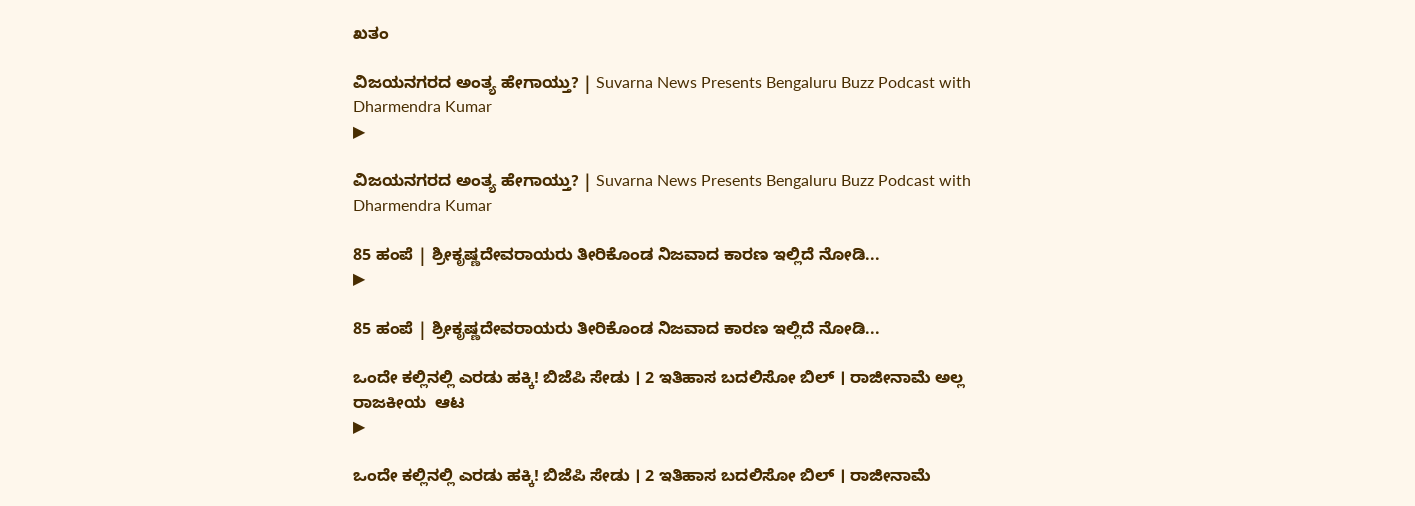ಖತಂ

ವಿಜಯನಗರದ ಅಂತ್ಯ ಹೇಗಾಯ್ತು? | Suvarna News Presents Bengaluru Buzz Podcast with Dharmendra Kumar
▶

ವಿಜಯನಗರದ ಅಂತ್ಯ ಹೇಗಾಯ್ತು? | Suvarna News Presents Bengaluru Buzz Podcast with Dharmendra Kumar

85 ಹಂಪೆ | ಶ್ರೀಕೃಷ್ಣದೇವರಾಯರು ತೀರಿಕೊಂಡ ನಿಜವಾದ ಕಾರಣ ಇಲ್ಲಿದೆ ನೋಡಿ...
▶

85 ಹಂಪೆ | ಶ್ರೀಕೃಷ್ಣದೇವರಾಯರು ತೀರಿಕೊಂಡ ನಿಜವಾದ ಕಾರಣ ಇಲ್ಲಿದೆ ನೋಡಿ...

ಒಂದೇ ಕಲ್ಲಿನಲ್ಲಿ ಎರಡು ಹಕ್ಕಿ! ಬಿಜೆಪಿ ಸೇಡು । 2 ಇತಿಹಾಸ ಬದಲಿಸೋ ಬಿಲ್ । ರಾಜೀನಾಮೆ ಅಲ್ಲ ರಾಜಕೀಯ  ಆಟ
▶

ಒಂದೇ ಕಲ್ಲಿನಲ್ಲಿ ಎರಡು ಹಕ್ಕಿ! ಬಿಜೆಪಿ ಸೇಡು । 2 ಇತಿಹಾಸ ಬದಲಿಸೋ ಬಿಲ್ । ರಾಜೀನಾಮೆ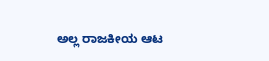ಅಲ್ಲ ರಾಜಕೀಯ ಆಟ